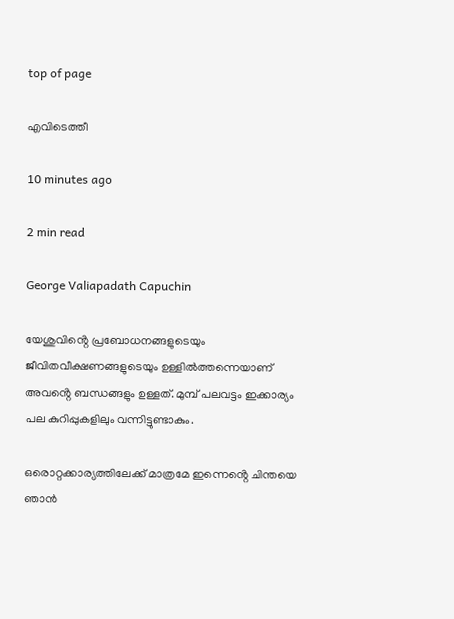top of page

എവിടെത്തീ

10 minutes ago

2 min read

George Valiapadath Capuchin

യേശുവിൻ്റെ പ്രബോധനങ്ങളുടെയും ജീവിതവീക്ഷണങ്ങളുടെയും ഉള്ളിൽത്തന്നെയാണ് അവൻ്റെ ബന്ധങ്ങളും ഉള്ളത്. മുമ്പ് പലവട്ടം ഇക്കാര്യം പല കുറിപ്പുകളിലും വന്നിട്ടുണ്ടാകും.

ഒരൊറ്റക്കാര്യത്തിലേക്ക് മാത്രമേ ഇന്നെൻ്റെ ചിന്തയെ ഞാൻ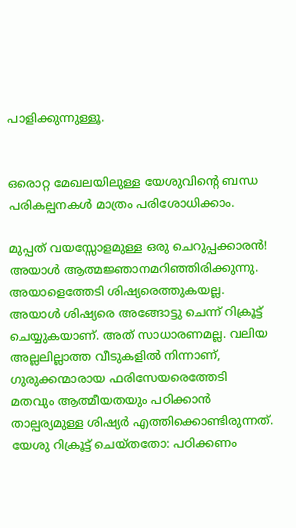പാളിക്കുന്നുള്ളൂ.


ഒരൊറ്റ മേഖലയിലുള്ള യേശുവിൻ്റെ ബന്ധ പരികല്പനകൾ മാത്രം പരിശോധിക്കാം.

മുപ്പത് വയസ്സോളമുള്ള ഒരു ചെറുപ്പക്കാരൻ! അയാൾ ആത്മജ്ഞാനമറിഞ്ഞിരിക്കുന്നു. അയാളെത്തേടി ശിഷ്യരെത്തുകയല്ല. അയാൾ ശിഷ്യരെ അങ്ങോട്ടു ചെന്ന് റിക്രൂട്ട് ചെയ്യുകയാണ്. അത് സാധാരണമല്ല. വലിയ അല്ലലില്ലാത്ത വീടുകളിൽ നിന്നാണ്, ഗുരുക്കന്മാരായ ഫരിസേയരെത്തേടി മതവും ആത്മീയതയും പഠിക്കാൻ താല്പര്യമുള്ള ശിഷ്യർ എത്തിക്കൊണ്ടിരുന്നത്. യേശു റിക്രൂട്ട് ചെയ്തതോ: പഠിക്കണം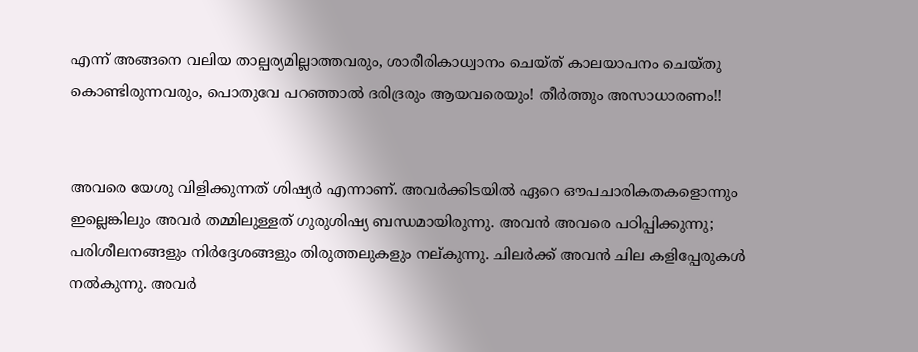എന്ന് അങ്ങനെ വലിയ താല്പര്യമില്ലാത്തവരും, ശാരീരികാധ്വാനം ചെയ്ത് കാലയാപനം ചെയ്തു കൊണ്ടിരുന്നവരും, പൊതുവേ പറഞ്ഞാൽ ദരിദ്രരും ആയവരെയും! തീർത്തും അസാധാരണം!!


അവരെ യേശു വിളിക്കുന്നത് ശിഷ്യർ എന്നാണ്. അവർക്കിടയിൽ ഏറെ ഔപചാരികതകളൊന്നും ഇല്ലെങ്കിലും അവർ തമ്മിലുള്ളത് ഗുരുശിഷ്യ ബന്ധമായിരുന്നു. അവൻ അവരെ പഠിപ്പിക്കുന്നു; പരിശീലനങ്ങളും നിർദ്ദേശങ്ങളും തിരുത്തലുകളും നല്കുന്നു. ചിലർക്ക് അവൻ ചില കളിപ്പേരുകൾ നൽകുന്നു. അവർ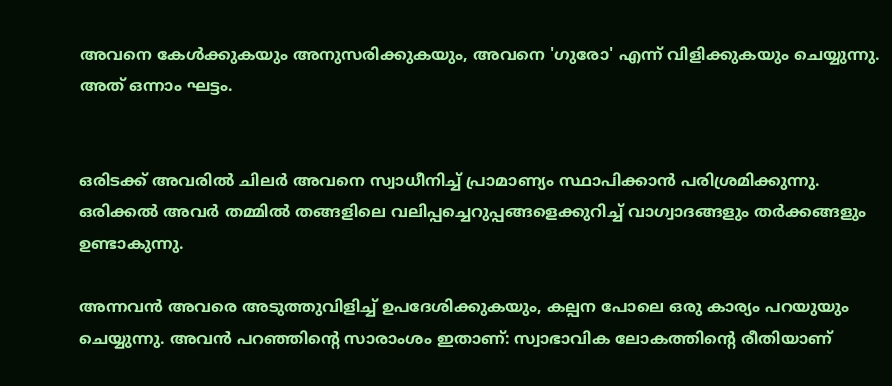അവനെ കേൾക്കുകയും അനുസരിക്കുകയും, അവനെ 'ഗുരോ' എന്ന് വിളിക്കുകയും ചെയ്യുന്നു. അത് ഒന്നാം ഘട്ടം.


ഒരിടക്ക് അവരിൽ ചിലർ അവനെ സ്വാധീനിച്ച് പ്രാമാണ്യം സ്ഥാപിക്കാൻ പരിശ്രമിക്കുന്നു. ഒരിക്കൽ അവർ തമ്മിൽ തങ്ങളിലെ വലിപ്പച്ചെറുപ്പങ്ങളെക്കുറിച്ച് വാഗ്വാദങ്ങളും തർക്കങ്ങളും ഉണ്ടാകുന്നു.

അന്നവൻ അവരെ അടുത്തുവിളിച്ച് ഉപദേശിക്കുകയും, കല്പന പോലെ ഒരു കാര്യം പറയുയും ചെയ്യുന്നു. അവൻ പറഞ്ഞിൻ്റെ സാരാംശം ഇതാണ്: സ്വാഭാവിക ലോകത്തിൻ്റെ രീതിയാണ്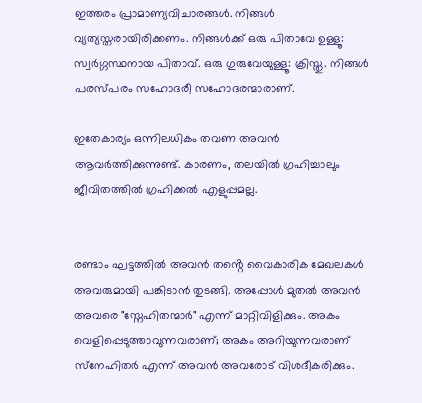ഇത്തരം പ്രാമാണ്യവിചാരങ്ങൾ. നിങ്ങൾ വ്യത്യസ്തരായിരിക്കണം. നിങ്ങൾക്ക് ഒരു പിതാവേ ഉള്ളൂ: സ്വർഗ്ഗസ്ഥനായ പിതാവ്. ഒരു ഗുരുവേയുള്ളൂ: ക്രിസ്തു. നിങ്ങൾ പരസ്പരം സഹോദരീ സഹോദരന്മാരാണ്.

ഇതേകാര്യം ഒന്നിലധികം തവണ അവൻ ആവർത്തിക്കുന്നുണ്ട്. കാരണം, തലയിൽ ഗ്രഹിച്ചാലും ജീവിതത്തിൽ ഗ്രഹിക്കൽ എളുപ്പമല്ല.


രണ്ടാം ഘട്ടത്തിൽ അവൻ തൻ്റെ വൈകാരിക മേഖലകൾ അവരുമായി പങ്കിടാൻ തുടങ്ങി. അപ്പോൾ മുതൽ അവൻ അവരെ "സ്നേഹിതന്മാർ" എന്ന് മാറ്റിവിളിക്കും. അകം വെളിപ്പെടുത്താവുന്നവരാണ്; അകം അറിയുന്നവരാണ് സ്‌നേഹിതർ എന്ന് അവൻ അവരോട് വിശദീകരിക്കും.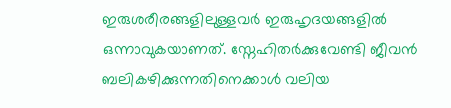ഇരുശരീരങ്ങളിലുള്ളവർ ഇരുഹൃദയങ്ങളിൽ ഒന്നാവുകയാണത്. സ്നേഹിതർക്കുവേണ്ടി ജീവൻ ബലികഴിക്കുന്നതിനെക്കാൾ വലിയ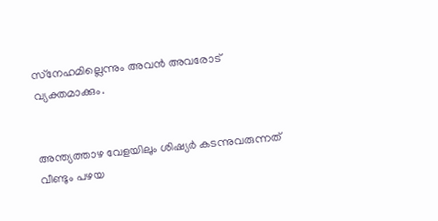സ്‌നേഹമില്ലെന്നും അവൻ അവരോട് വ്യക്തമാക്കും.


അന്ത്യത്താഴ വേളയിലും ശിഷ്യർ കടന്നുവരുന്നത് വീണ്ടും പഴയ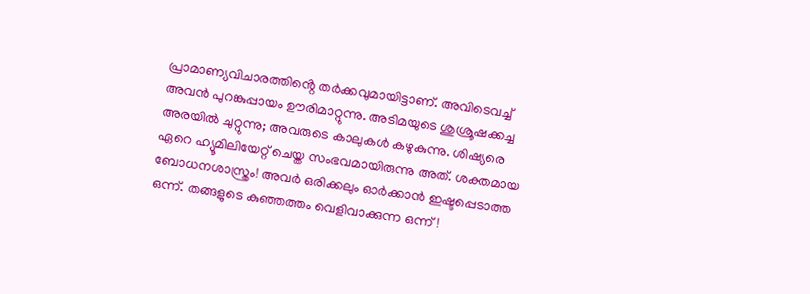പ്രാമാണ്യവിചാരത്തിൻ്റെ തർക്കവുമായിട്ടാണ്. അവിടെവച്ച് അവൻ പുറങ്കുപ്പായം ഊരിമാറ്റുന്നു. അടിമയുടെ ശുശ്രൂഷക്കച്ച അരയിൽ ചുറ്റുന്നു; അവരുടെ കാലുകൾ കഴുകുന്നു. ശിഷ്യരെ ഏറെ ഹ്യൂമിലിയേറ്റ് ചെയ്ത സംഭവമായിരുന്നു അത്. ശക്തമായ ബോധനശാസ്ത്രം! അവർ ഒരിക്കലും ഓർക്കാൻ ഇഷ്ടപ്പെടാത്ത ഒന്ന്. തങ്ങളുടെ കുഞ്ഞത്തം വെളിവാക്കുന്ന ഒന്ന്!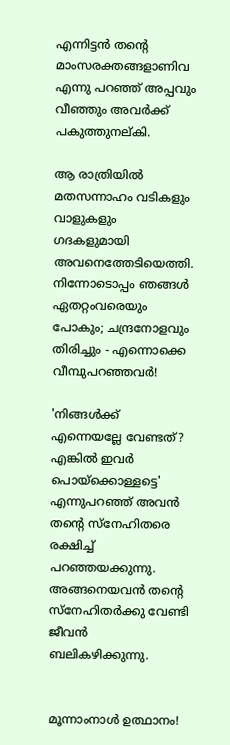എന്നിട്ടൻ തൻ്റെ മാംസരക്തങ്ങളാണിവ എന്നു പറഞ്ഞ് അപ്പവും വീഞ്ഞും അവർക്ക് പകുത്തുനല്കി.

ആ രാത്രിയിൽ മതസന്നാഹം വടികളും വാളുകളും ഗദകളുമായി അവനെത്തേടിയെത്തി. നിന്നോടൊപ്പം ഞങ്ങൾ ഏതറ്റംവരെയും പോകും; ചന്ദ്രനോളവും തിരിച്ചും - എന്നൊക്കെ വീമ്പുപറഞ്ഞവർ!

'നിങ്ങൾക്ക് എന്നെയല്ലേ വേണ്ടത്? എങ്കിൽ ഇവർ പൊയ്ക്കൊള്ളട്ടെ' എന്നുപറഞ്ഞ് അവൻ തൻ്റെ സ്നേഹിതരെ രക്ഷിച്ച് പറഞ്ഞയക്കുന്നു. അങ്ങനെയവൻ തൻ്റെ സ്നേഹിതർക്കു വേണ്ടി ജീവൻ ബലികഴിക്കുന്നു.


മൂന്നാംനാൾ ഉത്ഥാനം!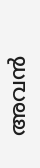അവൻ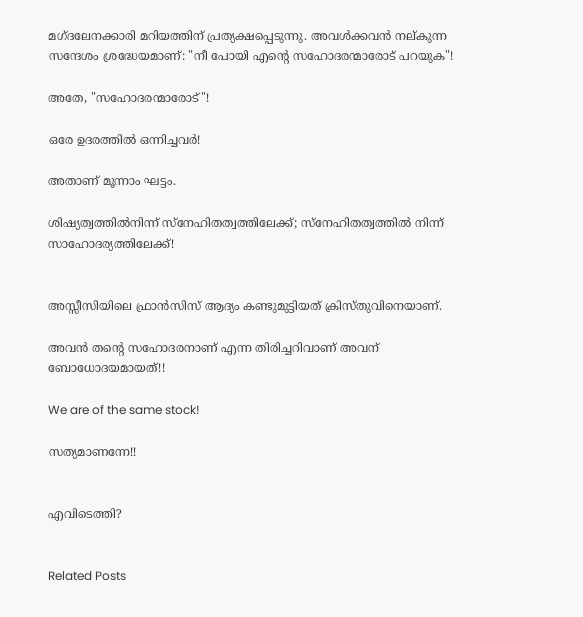മഗ്ദലേനക്കാരി മറിയത്തിന് പ്രത്യക്ഷപ്പെടുന്നു. അവൾക്കവൻ നല്കുന്ന സന്ദേശം ശ്രദ്ധേയമാണ്: "നീ പോയി എൻ്റെ സഹോദരന്മാരോട് പറയുക"!

അതേ, "സഹോദരന്മാരോട്"!

ഒരേ ഉദരത്തിൽ ഒന്നിച്ചവർ!

അതാണ് മൂന്നാം ഘട്ടം.

ശിഷ്യത്വത്തിൽനിന്ന് സ്നേഹിതത്വത്തിലേക്ക്; സ്‌നേഹിതത്വത്തിൽ നിന്ന് സാഹോദര്യത്തിലേക്ക്!


അസ്സീസിയിലെ ഫ്രാൻസിസ് ആദ്യം കണ്ടുമുട്ടിയത് ക്രിസ്തുവിനെയാണ്.

അവൻ തന്റെ സഹോദരനാണ് എന്ന തിരിച്ചറിവാണ് അവന് ബോധോദയമായത്!!

We are of the same stock!

സത്യമാണന്നേ!!


എവിടെത്തി?


Related Posts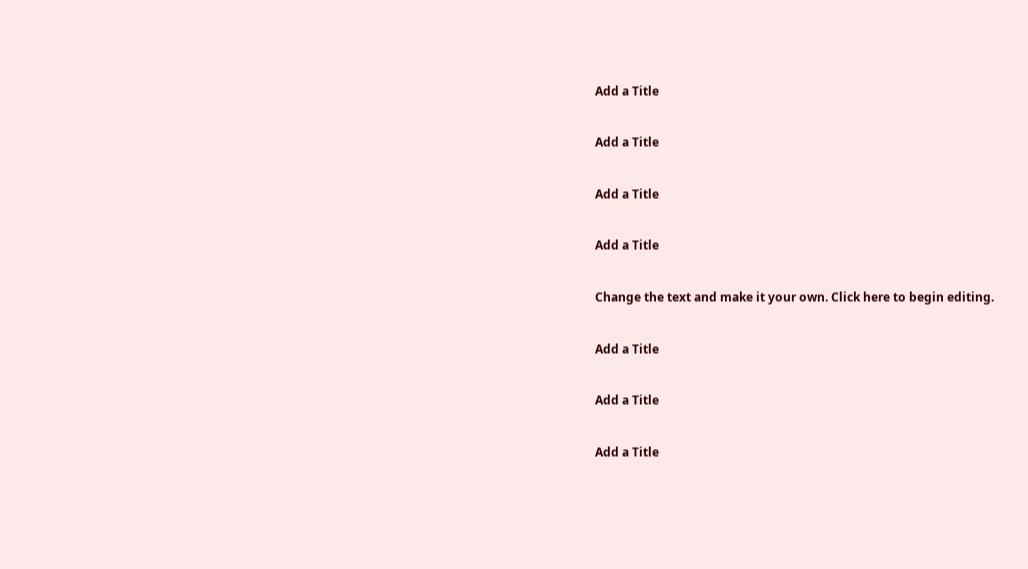Add a Title

Add a Title

Add a Title

Add a Title

Change the text and make it your own. Click here to begin editing.

Add a Title

Add a Title

Add a Title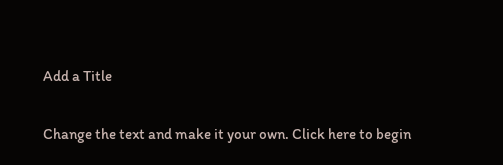Add a Title

Change the text and make it your own. Click here to begin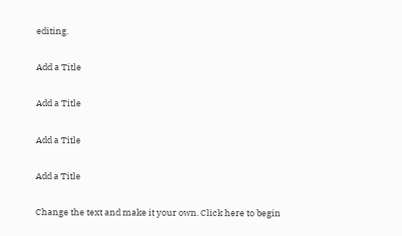editing.

Add a Title

Add a Title

Add a Title

Add a Title

Change the text and make it your own. Click here to begin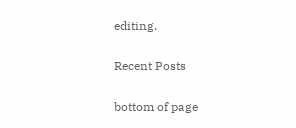editing.

Recent Posts

bottom of page